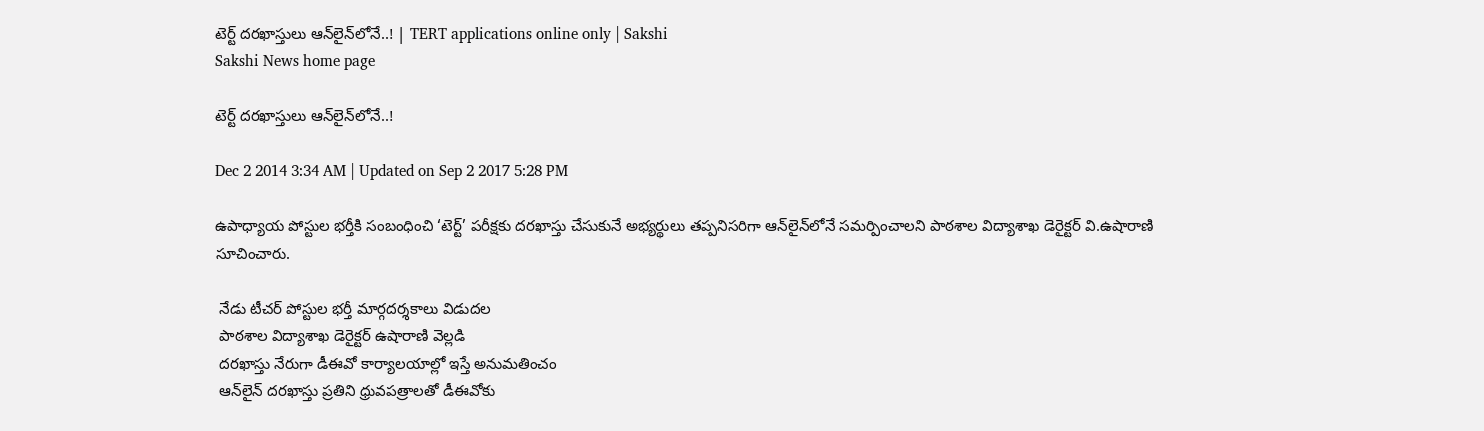టెర్ట్ దరఖాస్తులు ఆన్‌లైన్‌లోనే..! | TERT applications online only | Sakshi
Sakshi News home page

టెర్ట్ దరఖాస్తులు ఆన్‌లైన్‌లోనే..!

Dec 2 2014 3:34 AM | Updated on Sep 2 2017 5:28 PM

ఉపాధ్యాయ పోస్టుల భర్తీకి సంబంధించి ‘టెర్ట్’ పరీక్షకు దరఖాస్తు చేసుకునే అభ్యర్థులు తప్పనిసరిగా ఆన్‌లైన్‌లోనే సమర్పించాలని పాఠశాల విద్యాశాఖ డెరైక్టర్ వి.ఉషారాణి సూచించారు.

 నేడు టీచర్ పోస్టుల భర్తీ మార్గదర్శకాలు విడుదల
 పాఠశాల విద్యాశాఖ డెరైక్టర్ ఉషారాణి వెల్లడి
 దరఖాస్తు నేరుగా డీఈవో కార్యాలయాల్లో ఇస్తే అనుమతించం
 ఆన్‌లైన్ దరఖాస్తు ప్రతిని ధ్రువపత్రాలతో డీఈవోకు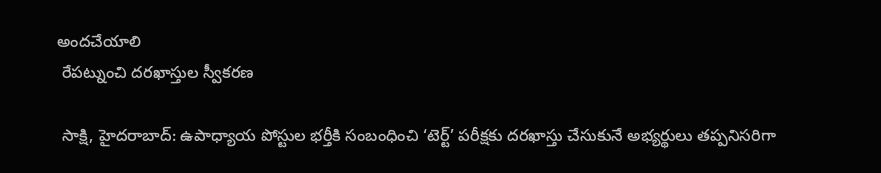అందచేయాలి
 రేపట్నుంచి దరఖాస్తుల స్వీకరణ

 సాక్షి, హైదరాబాద్: ఉపాధ్యాయ పోస్టుల భర్తీకి సంబంధించి ‘టెర్ట్’ పరీక్షకు దరఖాస్తు చేసుకునే అభ్యర్థులు తప్పనిసరిగా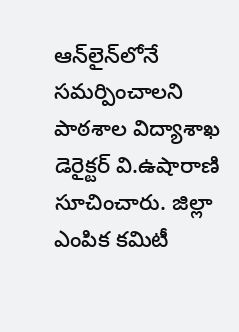ఆన్‌లైన్‌లోనే సమర్పించాలని పాఠశాల విద్యాశాఖ డెరైక్టర్ వి.ఉషారాణి సూచించారు. జిల్లా ఎంపిక కమిటీ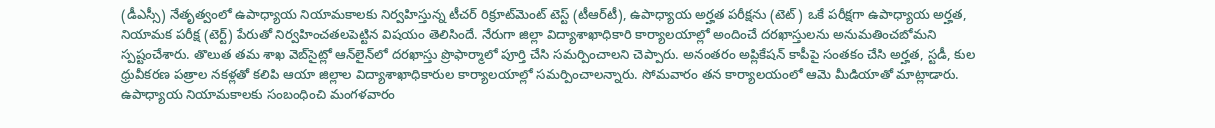(డీఎస్సీ) నేతృత్వంలో ఉపాధ్యాయ నియామకాలకు నిర్వహిస్తున్న టీచర్ రిక్రూట్‌మెంట్ టెస్ట్ (టీఆర్‌టీ), ఉపాధ్యాయ అర్హత పరీక్షను (టెట్) ఒకే పరీక్షగా ఉపాధ్యాయ అర్హత, నియామక పరీక్ష (టెర్ట్) పేరుతో నిర్వహించతలపెట్టిన విషయం తెలిసిందే. నేరుగా జిల్లా విద్యాశాఖాధికారి కార్యాలయాల్లో అందించే దరఖాస్తులను అనుమతించబోమని స్పష్టంచేశారు. తొలుత తమ శాఖ వెబ్‌సైట్లో ఆన్‌లైన్‌లో దరఖాస్తు ప్రొఫార్మాలో పూర్తి చేసి సమర్పించాలని చెప్పారు. అనంతరం అప్లికేషన్ కాపీపై సంతకం చేసి అర్హత, స్టడీ, కుల ధ్రువీకరణ పత్రాల నకళ్లతో కలిపి ఆయా జిల్లాల విద్యాశాఖాధికారుల కార్యాలయాల్లో సమర్పించాలన్నారు. సోమవారం తన కార్యాలయంలో ఆమె మీడియాతో మాట్లాడారు. ఉపాధ్యాయ నియామకాలకు సంబంధించి మంగళవారం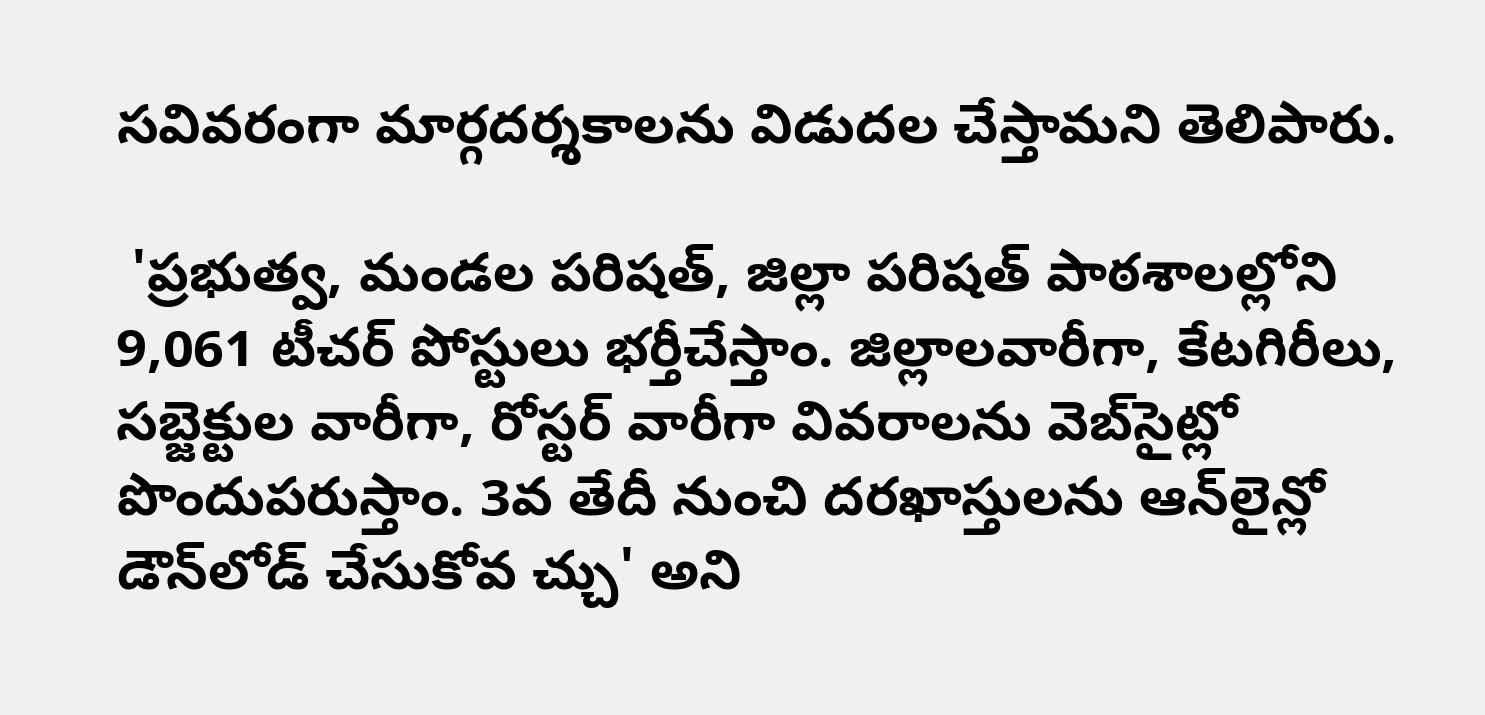సవివరంగా మార్గదర్శకాలను విడుదల చేస్తామని తెలిపారు.

 'ప్రభుత్వ, మండల పరిషత్, జిల్లా పరిషత్ పాఠశాలల్లోని 9,061 టీచర్ పోస్టులు భర్తీచేస్తాం. జిల్లాలవారీగా, కేటగిరీలు, సబ్జెక్టుల వారీగా, రోస్టర్ వారీగా వివరాలను వెబ్‌సైట్లో పొందుపరుస్తాం. 3వ తేదీ నుంచి దరఖాస్తులను ఆన్‌లైన్లో డౌన్‌లోడ్ చేసుకోవ చ్చు' అని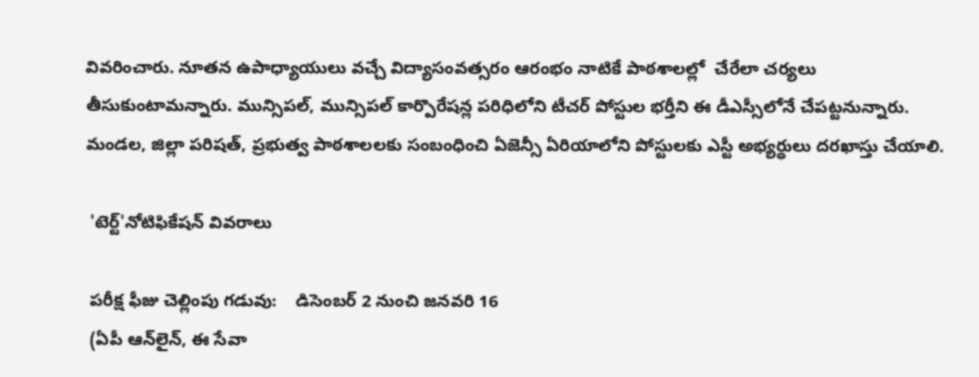వివరించారు. నూతన ఉపాధ్యాయులు వచ్చే విద్యాసంవత్సరం ఆరంభం నాటికే పాఠశాలల్లో  చేరేలా చర్యలు తీసుకుంటామన్నారు. మున్సిపల్, మున్సిపల్ కార్పొరేషన్ల పరిధిలోని టీచర్ పోస్టుల భర్తీని ఈ డీఎస్సీలోనే చేపట్టనున్నారు. మండల, జిల్లా పరిషత్, ప్రభుత్వ పాఠశాలలకు సంబంధించి ఏజెన్సీ ఏరియాలోని పోస్టులకు ఎస్టీ అభ్యర్ధులు దరఖాస్తు చేయాలి.

 'టెర్ట్'నోటిఫికేషన్ వివరాలు

 పరీక్ష ఫీజు చెల్లింపు గడువు:    డిసెంబర్ 2 నుంచి జనవరి 16
 (ఏపీ ఆన్‌లైన్, ఈ సేవా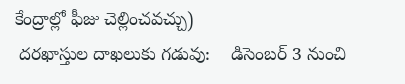కేంద్రాల్లో ఫీజు చెల్లించవచ్చు)
 దరఖాస్తుల దాఖలుకు గడువు:    డిసెంబర్ 3 నుంచి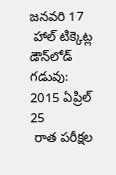జనవరి 17
 హాల్ టిక్కెట్ల డౌన్‌లోడ్ గడువు:    2015 ఏప్రిల్ 25
 రాత పరీక్షల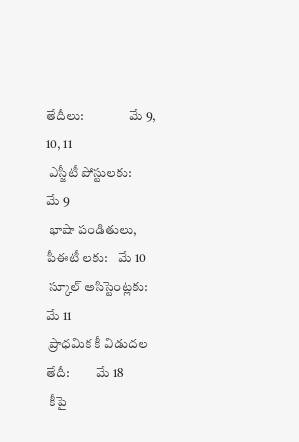తేదీలు:                 మే 9, 10, 11
 ఎస్జీటీ పోస్టులకు:                   మే 9
 భాషా పండితులు, పీఈటీ లకు:    మే 10
 స్కూల్ అసిస్టెంట్లకు:                  మే 11
 ప్రాధమిక కీ విడుదల తేదీ:          మే 18
 కీపై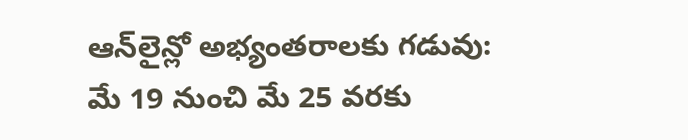ఆన్‌లైన్లో అభ్యంతరాలకు గడువు:    మే 19 నుంచి మే 25 వరకు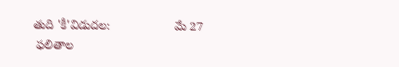తుది 'కీ'విడుదల:                   మే 27
 ఫలితాల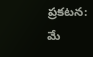ప్రకటన:                   మే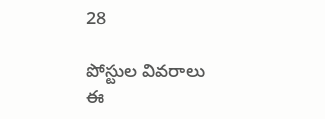28

పోస్టుల వివరాలు ఈ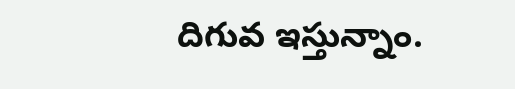దిగువ ఇస్తున్నాం.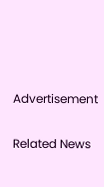Advertisement

Related News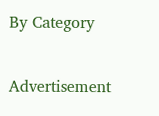By Category

Advertisement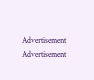Advertisement
Advertisement